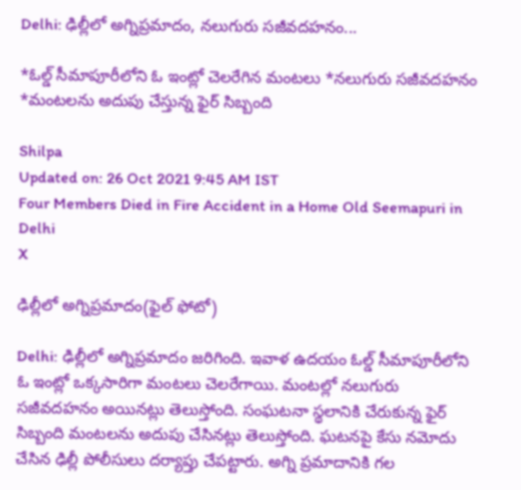Delhi: ఢిల్లీలో అగ్నిప్రమాదం, నలుగురు సజీవదహనం...

*ఓల్డ్‌ సీమాపూరీలోని ఓ ఇంట్లో చెలరేగిన మంటలు *నలుగురు సజీవదహనం *మంటలను అదుపు చేస్తున్న ఫైర్ సిబ్బంది

Shilpa
Updated on: 26 Oct 2021 9:45 AM IST
Four Members Died in Fire Accident in a Home Old Seemapuri in Delhi
X

ఢిల్లీలో అగ్నిప్రమాదం(ఫైల్ ఫోటో)

Delhi: ఢిల్లీలో అగ్నిప్రమాదం జరిగింది. ఇవాళ ఉదయం ఓల్డ్‌ సీమాపూరీలోని ఓ ఇంట్లో ఒక్కసారిగా మంటలు చెలరేగాయి. మంటల్లో నలుగురు సజీవదహనం అయినట్లు తెలుస్తోంది. సంఘటనా స్థలానికి చేరుకున్న ఫైర్‌ సిబ్బంది మంటలను అదుపు చేసినట్లు తెలుస్తోంది. ఘటనపై కేసు నమోదు చేసిన ఢిల్లీ పోలీసులు దర్యాప్తు చేపట్టారు. అగ్ని ప్రమాదానికి గల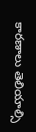కారణాలు తెలియాల్సి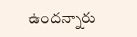ఉందన్నారు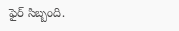ఫైర్‌ సిబ్బంది.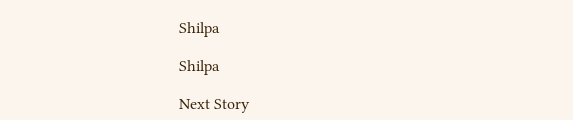Shilpa

Shilpa

Next Story